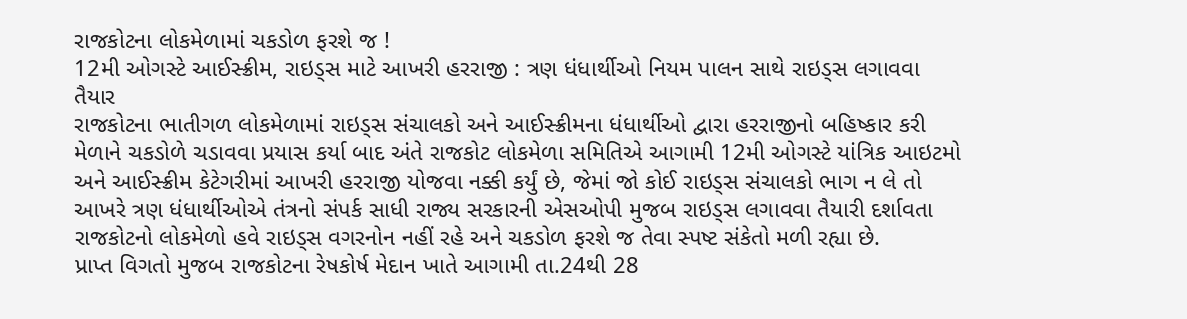રાજકોટના લોકમેળામાં ચકડોળ ફરશે જ !
12મી ઓગસ્ટે આઈસ્ક્રીમ, રાઇડ્સ માટે આખરી હરરાજી : ત્રણ ધંધાર્થીઓ નિયમ પાલન સાથે રાઇડ્સ લગાવવા તૈયાર
રાજકોટના ભાતીગળ લોકમેળામાં રાઇડ્સ સંચાલકો અને આઈસ્ક્રીમના ધંધાર્થીઓ દ્વારા હરરાજીનો બહિષ્કાર કરી મેળાને ચકડોળે ચડાવવા પ્રયાસ કર્યા બાદ અંતે રાજકોટ લોકમેળા સમિતિએ આગામી 12મી ઓગસ્ટે યાંત્રિક આઇટમો અને આઈસ્ક્રીમ કેટેગરીમાં આખરી હરરાજી યોજવા નક્કી કર્યું છે, જેમાં જો કોઈ રાઇડ્સ સંચાલકો ભાગ ન લે તો આખરે ત્રણ ધંધાર્થીઓએ તંત્રનો સંપર્ક સાધી રાજ્ય સરકારની એસઓપી મુજબ રાઇડ્સ લગાવવા તૈયારી દર્શાવતા રાજકોટનો લોકમેળો હવે રાઇડ્સ વગરનોન નહીં રહે અને ચકડોળ ફરશે જ તેવા સ્પષ્ટ સંકેતો મળી રહ્યા છે.
પ્રાપ્ત વિગતો મુજબ રાજકોટના રેષકોર્ષ મેદાન ખાતે આગામી તા.24થી 28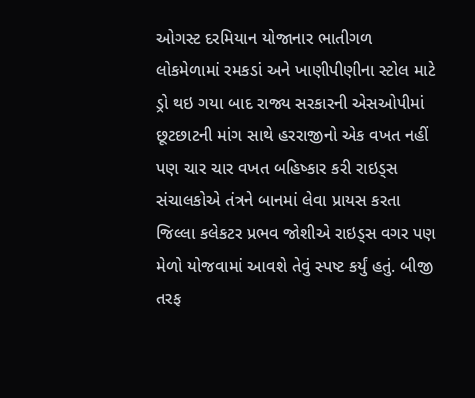ઓગસ્ટ દરમિયાન યોજાનાર ભાતીગળ લોકમેળામાં રમકડાં અને ખાણીપીણીના સ્ટોલ માટે ડ્રો થઇ ગયા બાદ રાજ્ય સરકારની એસઓપીમાં છૂટછાટની માંગ સાથે હરરાજીનો એક વખત નહીં પણ ચાર ચાર વખત બહિષ્કાર કરી રાઇડ્સ સંચાલકોએ તંત્રને બાનમાં લેવા પ્રાયસ કરતા જિલ્લા કલેકટર પ્રભવ જોશીએ રાઇડ્સ વગર પણ મેળો યોજવામાં આવશે તેવું સ્પષ્ટ કર્યું હતું. બીજી તરફ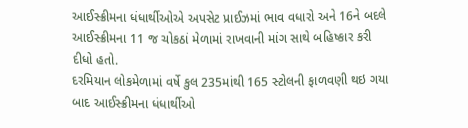આઈસ્ક્રીમના ધંધાર્થીઓએ અપસેટ પ્રાઈઝમાં ભાવ વધારો અને 16ને બદલે આઈસ્ક્રીમના 11 જ ચોકઠાં મેળામાં રાખવાની માંગ સાથે બહિષ્કાર કરી દીધો હતો.
દરમિયાન લોકમેળામાં વર્ષે કુલ 235માંથી 165 સ્ટોલની ફાળવણી થઇ ગયા બાદ આઈસ્ક્રીમના ધંધાર્થીઓ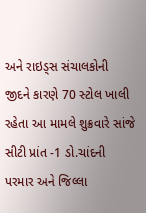અને રાઇડ્સ સંચાલકોની જીદને કારણે 70 સ્ટોલ ખાલી રહેતા આ મામલે શુક્રવારે સાંજે સીટી પ્રાંત -1 ડો.ચાંદની પરમાર અને જિલ્લા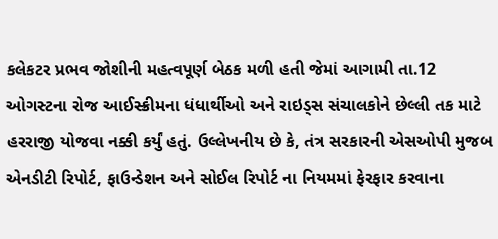કલેકટર પ્રભવ જોશીની મહત્વપૂર્ણ બેઠક મળી હતી જેમાં આગામી તા.12 ઓગસ્ટના રોજ આઈસ્ક્રીમના ધંધાર્થીઓ અને રાઇડ્સ સંચાલકોને છેલ્લી તક માટે હરરાજી યોજવા નક્કી કર્યું હતું. ઉલ્લેખનીય છે કે, તંત્ર સરકારની એસઓપી મુજબ એનડીટી રિપોર્ટ, ફાઉન્ડેશન અને સોઈલ રિપોર્ટ ના નિયમમાં ફેરફાર કરવાના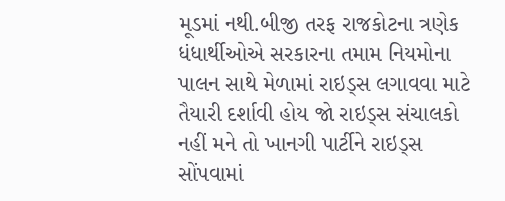મૂડમાં નથી.બીજી તરફ રાજકોટના ત્રણેક ધંધાર્થીઓએ સરકારના તમામ નિયમોના પાલન સાથે મેળામાં રાઇડ્સ લગાવવા માટે તૈયારી દર્શાવી હોય જો રાઇડ્સ સંચાલકો નહીં મને તો ખાનગી પાર્ટીને રાઇડ્સ સોંપવામાં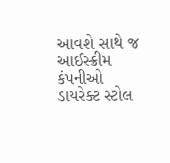આવશે સાથે જ આઈસ્ક્રીમ કંપનીઓ ડાયરેક્ટ સ્ટોલ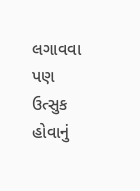લગાવવા પણ ઉત્સુક હોવાનું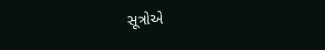સૂત્રોએ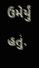ઉમેર્યું હતું.